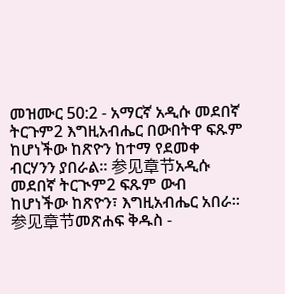መዝሙር 50:2 - አማርኛ አዲሱ መደበኛ ትርጉም2 እግዚአብሔር በውበትዋ ፍጹም ከሆነችው ከጽዮን ከተማ የደመቀ ብርሃንን ያበራል። 参见章节አዲሱ መደበኛ ትርጒም2 ፍጹም ውብ ከሆነችው ከጽዮን፣ እግዚአብሔር አበራ። 参见章节መጽሐፍ ቅዱስ -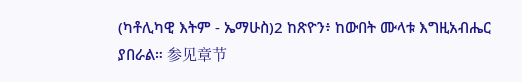(ካቶሊካዊ እትም - ኤማሁስ)2 ከጽዮን፥ ከውበት ሙላቱ እግዚአብሔር ያበራል። 参见章节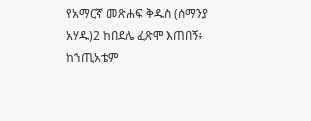የአማርኛ መጽሐፍ ቅዱስ (ሰማንያ አሃዱ)2 ከበደሌ ፈጽሞ እጠበኝ፥ ከኀጢአቴም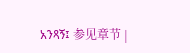አንጻኝ፤ 参见章节 |